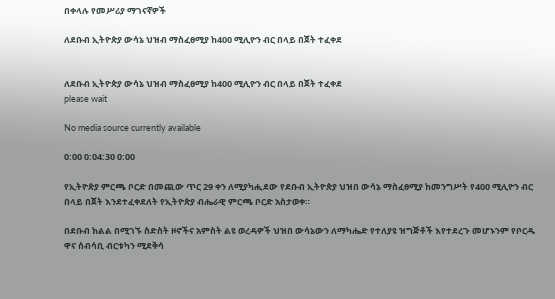በቀላሉ የመሥሪያ ማገናኛዎች

ለደቡብ ኢትዮጵያ ውሳኔ ህዝብ ማስፈፀሚያ ከ400 ሚሊዮን ብር በላይ በጀት ተፈቀደ


ለደቡብ ኢትዮጵያ ውሳኔ ህዝብ ማስፈፀሚያ ከ400 ሚሊዮን ብር በላይ በጀት ተፈቀደ
please wait

No media source currently available

0:00 0:04:30 0:00

የኢትዮጵያ ምርጫ ቦርድ በመጪው ጥር 29 ቀን ለሚያካሒደው የደቡብ ኢትዮጵያ ህዝበ ውሳኔ ማስፈፀሚያ ከመንግሥት የ400 ሚሊዮን ብር በላይ በጀት እንደተፈቀደለት የኢትዮጵያ ብሔራዊ ምርጫ ቦርድ አስታወቀ።

በደቡብ ክልል በሚገኙ ስድስት ዞኖችና አምስት ልዩ ወረዳዎች ህዝበ ውሳኔውን ለማካሔድ የተለያዩ ዝግጅቶች እየተደረጉ መሆኑንም የቦርዱ ዋና ሰብሳቢ ብርቱካን ሚደቅሳ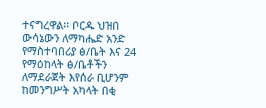ተናግረዋል፡፡ ቦርዱ ህዝበ ውሳኔውን ለማካሔድ አንድ የማስተባበሪያ ፅ/ቤት እና 24 የማዕከላት ፅ/ቤቶችን ለማደራጀት እየሰራ ቢሆንም ከመንግሥት አካላት በቂ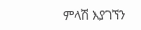ምላሽ እያገኘን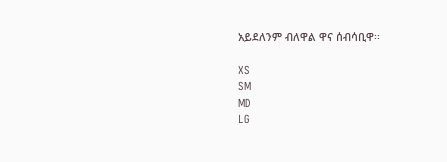አይደለንም ብለዋል ዋና ሰብሳቢዋ፡፡

XS
SM
MD
LG